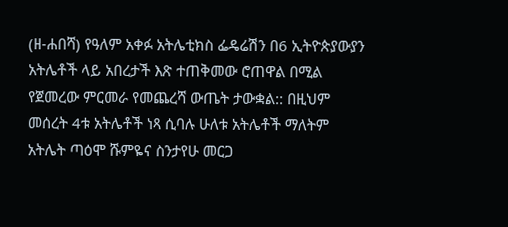(ዘ-ሐበሻ) የዓለም አቀፉ አትሌቲክስ ፌዴሬሽን በ6 ኢትዮጵያውያን አትሌቶች ላይ አበረታች እጽ ተጠቅመው ሮጠዋል በሚል የጀመረው ምርመራ የመጨረሻ ውጤት ታውቋል:: በዚህም መሰረት 4ቱ አትሌቶች ነጻ ሲባሉ ሁለቱ አትሌቶች ማለትም አትሌት ጣዕሞ ሹምዬና ስንታየሁ መርጋ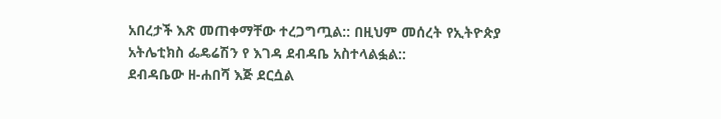አበረታች እጽ መጠቀማቸው ተረጋግጧል:: በዚህም መሰረት የኢትዮጵያ አትሌቲክስ ፌዴሬሽን የ እገዳ ደብዳቤ አስተላልፏል::
ደብዳቤው ዘ-ሐበሻ እጅ ደርሷል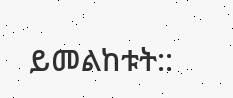ይመልከቱት::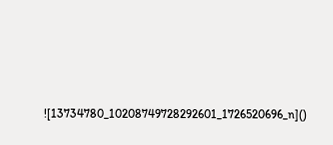![13734780_10208749728292601_1726520696_n]()